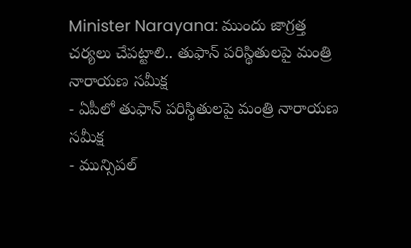Minister Narayana: ముందు జాగ్రత్త చర్యలు చేపట్టాలి.. తుఫాన్ పరిస్థితులపై మంత్రి నారాయణ సమీక్ష
- ఏపీలో తుఫాన్ పరిస్థితులపై మంత్రి నారాయణ సమీక్ష
- మున్సిపల్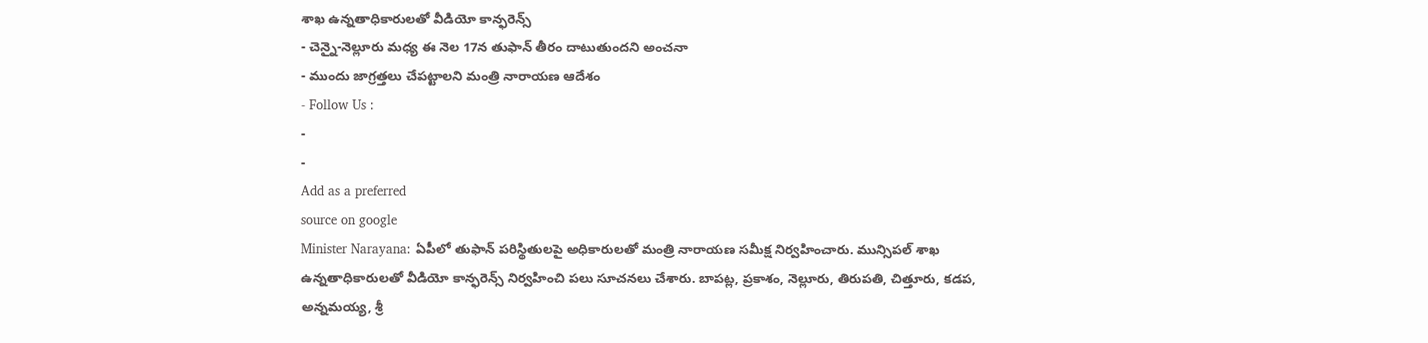శాఖ ఉన్నతాధికారులతో వీడియో కాన్ఫరెన్స్
- చెన్నై-నెల్లూరు మధ్య ఈ నెల 17న తుఫాన్ తీరం దాటుతుందని అంచనా
- ముందు జాగ్రత్తలు చేపట్టాలని మంత్రి నారాయణ ఆదేశం
- Follow Us :
-
-
Add as a preferred
source on google
Minister Narayana: ఏపీలో తుఫాన్ పరిస్థితులపై అధికారులతో మంత్రి నారాయణ సమీక్ష నిర్వహించారు. మున్సిపల్ శాఖ ఉన్నతాధికారులతో వీడియో కాన్ఫరెన్స్ నిర్వహించి పలు సూచనలు చేశారు. బాపట్ల, ప్రకాశం, నెల్లూరు, తిరుపతి, చిత్తూరు, కడప, అన్నమయ్య, శ్రీ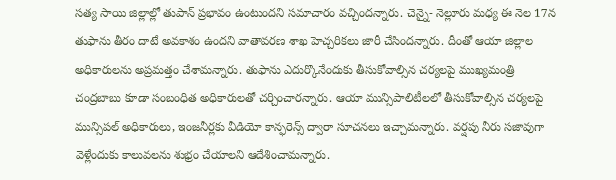సత్య సాయి జిల్లాల్లో తుపాన్ ప్రభావం ఉంటుందని సమాచారం వచ్చిందన్నారు. చెన్నై- నెల్లూరు మధ్య ఈ నెల 17న తుఫాను తీరం దాటే అవకాశం ఉందని వాతావరణ శాఖ హెచ్చరికలు జారీ చేసిందన్నారు. దీంతో ఆయా జిల్లాల అధికారులను అప్రమత్తం చేశామన్నారు. తుఫాను ఎదుర్కొనేందుకు తీసుకోవాల్సిన చర్యలపై ముఖ్యమంత్రి చంద్రబాబు కూడా సంబంధిత అధికారులతో చర్చించారన్నారు. ఆయా మున్సిపాలిటీలలో తీసుకోవాల్సిన చర్యలపై మున్సిపల్ అధికారులు, ఇంజనీర్లకు వీడియో కాన్ఫరెన్స్ ద్వారా సూచనలు ఇచ్చామన్నారు. వర్షపు నీరు సజావుగా వెళ్లేందుకు కాలువలను శుభ్రం చేయాలని ఆదేశించామన్నారు.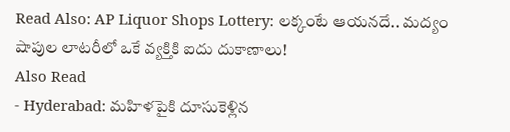Read Also: AP Liquor Shops Lottery: లక్కంటే ఆయనదే.. మద్యం షాపుల లాటరీలో ఒకే వ్యక్తికి ఐదు దుకాణాలు!
Also Read
- Hyderabad: మహిళపైకి దూసుకెళ్లిన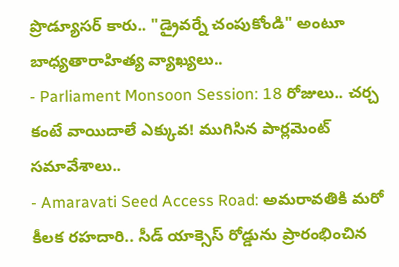ప్రొడ్యూసర్ కారు.. "డ్రైవర్నే చంపుకోండి" అంటూ బాధ్యతారాహిత్య వ్యాఖ్యలు..
- Parliament Monsoon Session: 18 రోజులు.. చర్చ కంటే వాయిదాలే ఎక్కువ! ముగిసిన పార్లమెంట్ సమావేశాలు..
- Amaravati Seed Access Road: అమరావతికి మరో కీలక రహదారి.. సీడ్ యాక్సెస్ రోడ్డును ప్రారంభించిన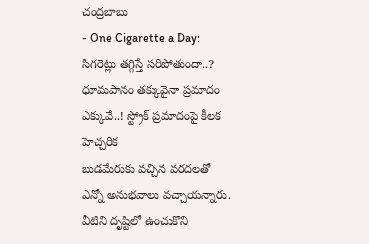చంద్రబాబు
- One Cigarette a Day: సిగరెట్లు తగ్గిస్తే సరిపోతుందా..? ధూమపానం తక్కువైనా ప్రమాదం ఎక్కువే..! స్ట్రోక్ ప్రమాదంపై కీలక హెచ్చరిక
బుడమేరుకు వచ్చిన వరదలతో ఎన్నో అనుభవాలు వచ్చాయన్నారు. వీటిని దృష్టిలో ఉంచుకొని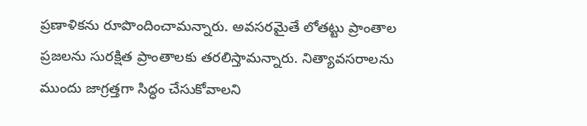ప్రణాళికను రూపొందించామన్నారు. అవసరమైతే లోతట్టు ప్రాంతాల ప్రజలను సురక్షిత ప్రాంతాలకు తరలిస్తామన్నారు. నిత్యావసరాలను ముందు జాగ్రత్తగా సిద్ధం చేసుకోవాలని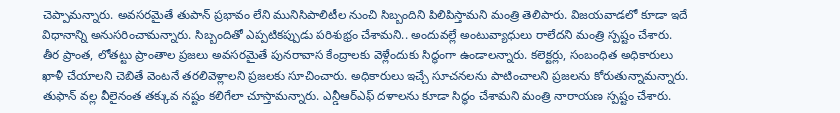చెప్పామన్నారు. అవసరమైతే తుపాన్ ప్రభావం లేని మునిసిపాలిటీల నుంచి సిబ్బందిని పిలిపిస్తామని మంత్రి తెలిపారు. విజయవాడలో కూడా ఇదే విధానాన్ని అనుసరించామన్నారు. సిబ్బందితో ఎప్పటికప్పుడు పరిశుభ్రం చేశామని.. అందువల్లే అంటువ్యాధులు రాలేదని మంత్రి స్పష్టం చేశారు. తీర ప్రాంత, లోతట్టు ప్రాంతాల ప్రజలు అవసరమైతే పునరావాస కేంద్రాలకు వెళ్లేందుకు సిద్ధంగా ఉండాలన్నారు. కలెక్టర్లు, సంబంధిత అధికారులు ఖాళీ చేయాలని చెబితే వెంటనే తరలివెళ్లాలని ప్రజలకు సూచించారు. అధికారులు ఇచ్చే సూచనలను పాటించాలని ప్రజలను కోరుతున్నామన్నారు. తుఫాన్ వల్ల వీలైనంత తక్కువ నష్టం కలిగేలా చూస్తామన్నారు. ఎన్డీఆర్ఎఫ్ దళాలను కూడా సిద్ధం చేశామని మంత్రి నారాయణ స్పష్టం చేశారు.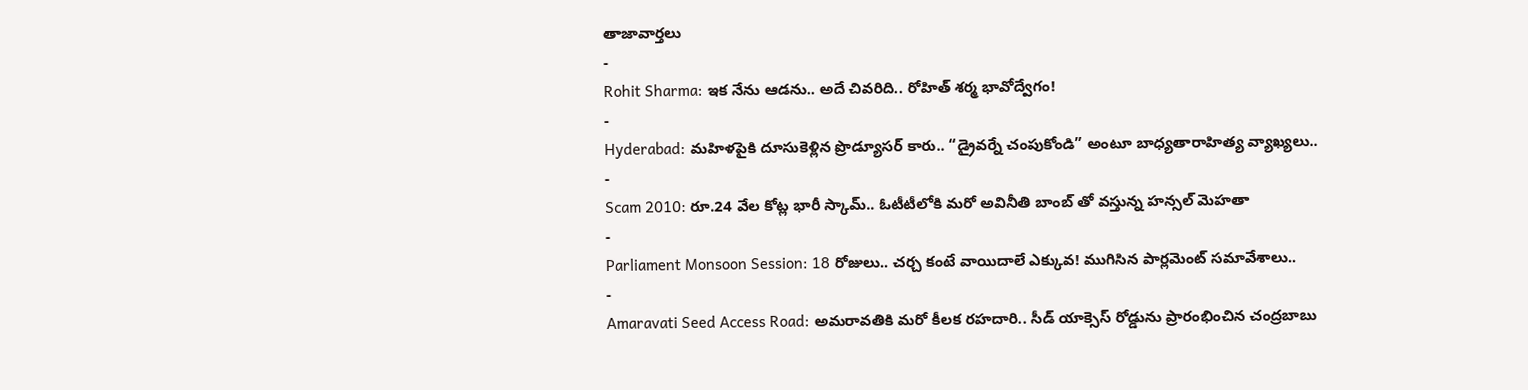తాజావార్తలు
-
Rohit Sharma: ఇక నేను ఆడను.. అదే చివరిది.. రోహిత్ శర్మ భావోద్వేగం!
-
Hyderabad: మహిళపైకి దూసుకెళ్లిన ప్రొడ్యూసర్ కారు.. “డ్రైవర్నే చంపుకోండి” అంటూ బాధ్యతారాహిత్య వ్యాఖ్యలు..
-
Scam 2010: రూ.24 వేల కోట్ల భారీ స్కామ్.. ఓటీటీలోకి మరో అవినీతి బాంబ్ తో వస్తున్న హన్సల్ మెహతా
-
Parliament Monsoon Session: 18 రోజులు.. చర్చ కంటే వాయిదాలే ఎక్కువ! ముగిసిన పార్లమెంట్ సమావేశాలు..
-
Amaravati Seed Access Road: అమరావతికి మరో కీలక రహదారి.. సీడ్ యాక్సెస్ రోడ్డును ప్రారంభించిన చంద్రబాబు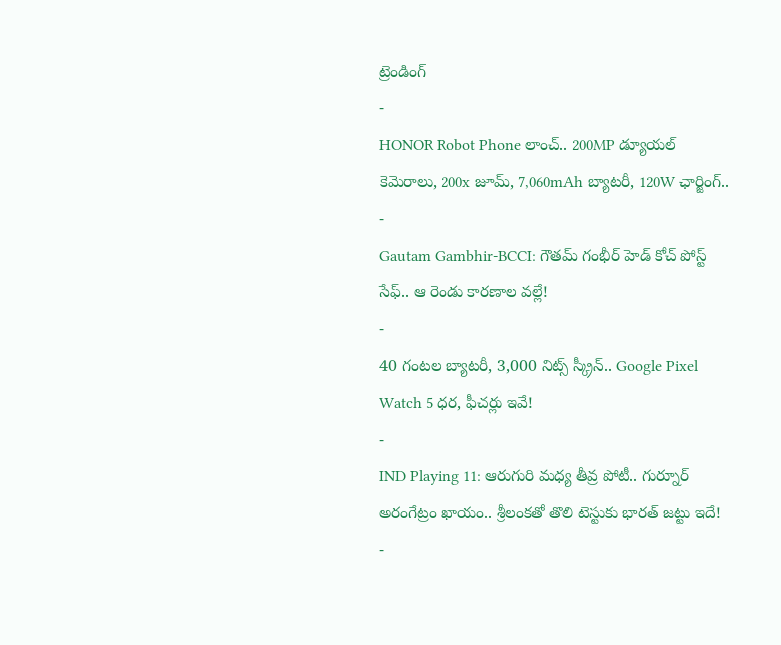ట్రెండింగ్
-
HONOR Robot Phone లాంచ్.. 200MP డ్యూయల్ కెమెరాలు, 200x జూమ్, 7,060mAh బ్యాటరీ, 120W ఛార్జింగ్..
-
Gautam Gambhir-BCCI: గౌతమ్ గంభీర్ హెడ్ కోచ్ పోస్ట్ సేఫ్.. ఆ రెండు కారణాల వల్లే!
-
40 గంటల బ్యాటరీ, 3,000 నిట్స్ స్క్రీన్.. Google Pixel Watch 5 ధర, ఫీచర్లు ఇవే!
-
IND Playing 11: ఆరుగురి మధ్య తీవ్ర పోటీ.. గుర్నూర్ అరంగేట్రం ఖాయం.. శ్రీలంకతో తొలి టెస్టుకు భారత్ జట్టు ఇదే!
-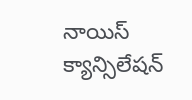నాయిస్ క్యాన్సిలేషన్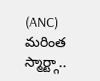(ANC) మరింత స్మార్ట్గా..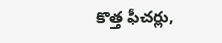కొత్త ఫీచర్లు,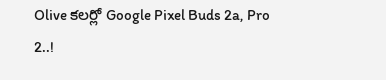Olive కలర్లో Google Pixel Buds 2a, Pro 2..!